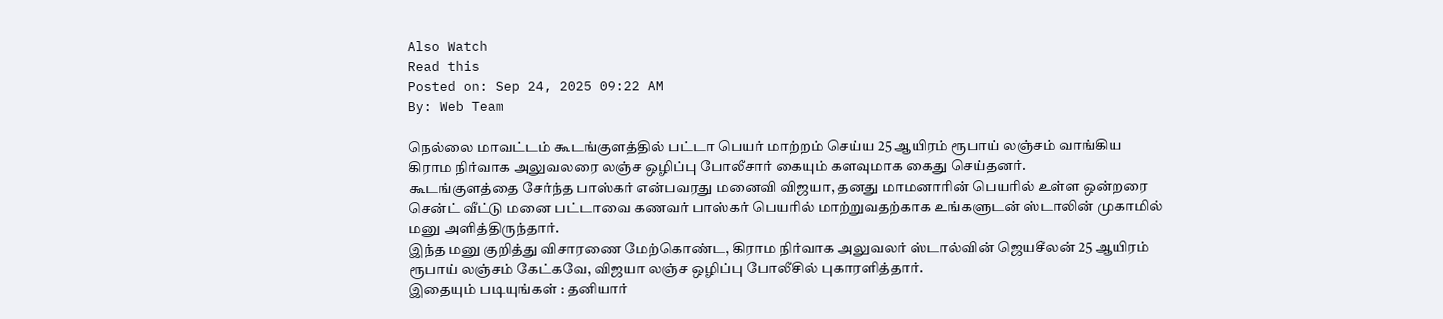Also Watch
Read this
Posted on: Sep 24, 2025 09:22 AM
By: Web Team

நெல்லை மாவட்டம் கூடங்குளத்தில் பட்டா பெயர் மாற்றம் செய்ய 25 ஆயிரம் ரூபாய் லஞ்சம் வாங்கிய கிராம நிர்வாக அலுவலரை லஞ்ச ஒழிப்பு போலீசார் கையும் களவுமாக கைது செய்தனர்.
கூடங்குளத்தை சேர்ந்த பாஸ்கர் என்பவரது மனைவி விஜயா, தனது மாமனாரின் பெயரில் உள்ள ஒன்றரை சென்ட் வீட்டு மனை பட்டாவை கணவர் பாஸ்கர் பெயரில் மாற்றுவதற்காக உங்களுடன் ஸ்டாலின் முகாமில் மனு அளித்திருந்தார்.
இந்த மனு குறித்து விசாரணை மேற்கொண்ட, கிராம நிர்வாக அலுவலர் ஸ்டால்வின் ஜெயசீலன் 25 ஆயிரம் ரூபாய் லஞ்சம் கேட்கவே, விஜயா லஞ்ச ஒழிப்பு போலீசில் புகாரளித்தார்.
இதையும் படியுங்கள் : தனியார்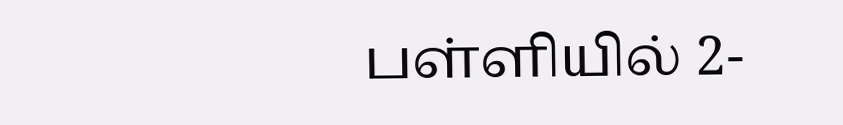பள்ளியில் 2-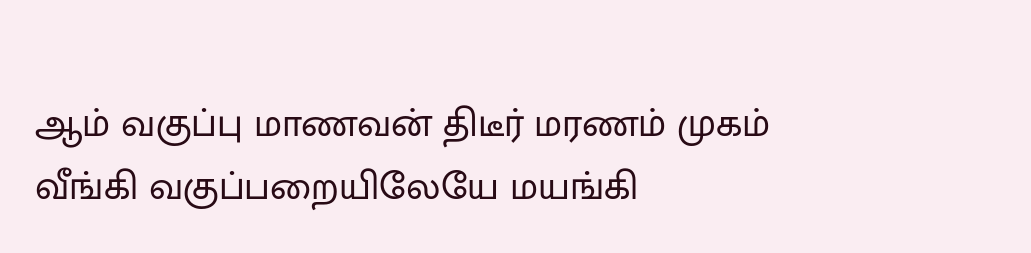ஆம் வகுப்பு மாணவன் திடீர் மரணம் முகம் வீங்கி வகுப்பறையிலேயே மயங்கி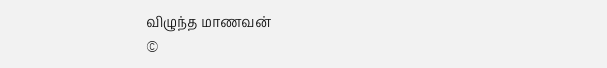விழுந்த மாணவன்
©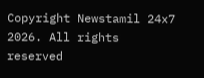Copyright Newstamil 24x7 2026. All rights reserved